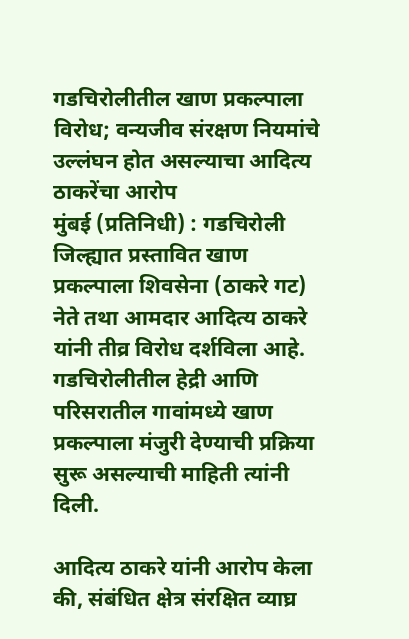गडचिरोलीतील खाण प्रकल्पाला विरोध; वन्यजीव संरक्षण नियमांचे उल्लंघन होत असल्याचा आदित्य ठाकरेंचा आरोप
मुंबई (प्रतिनिधी) : गडचिरोली जिल्ह्यात प्रस्तावित खाण प्रकल्पाला शिवसेना (ठाकरे गट) नेते तथा आमदार आदित्य ठाकरे यांनी तीव्र विरोध दर्शविला आहे. गडचिरोलीतील हेद्री आणि परिसरातील गावांमध्ये खाण प्रकल्पाला मंजुरी देण्याची प्रक्रिया सुरू असल्याची माहिती त्यांनी दिली.

आदित्य ठाकरे यांनी आरोप केला की, संबंधित क्षेत्र संरक्षित व्याघ्र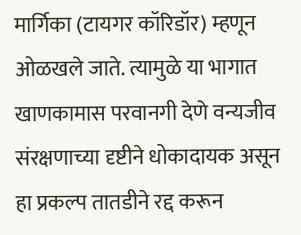मार्गिका (टायगर कॉरिडॉर) म्हणून ओळखले जाते. त्यामुळे या भागात खाणकामास परवानगी देणे वन्यजीव संरक्षणाच्या दृष्टीने धोकादायक असून हा प्रकल्प तातडीने रद्द करून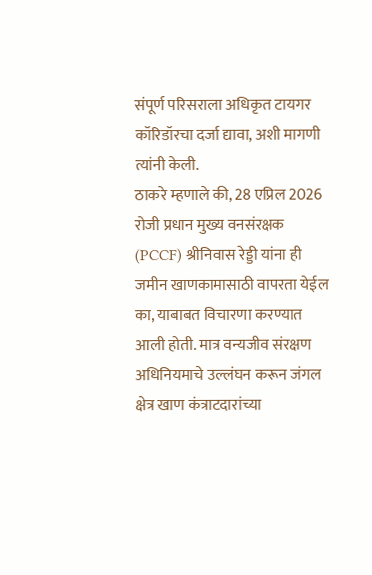संपूर्ण परिसराला अधिकृत टायगर कॉरिडॉरचा दर्जा द्यावा, अशी मागणी त्यांनी केली.
ठाकरे म्हणाले की, 28 एप्रिल 2026 रोजी प्रधान मुख्य वनसंरक्षक (PCCF) श्रीनिवास रेड्डी यांना ही जमीन खाणकामासाठी वापरता येईल का, याबाबत विचारणा करण्यात आली होती. मात्र वन्यजीव संरक्षण अधिनियमाचे उल्लंघन करून जंगल क्षेत्र खाण कंत्राटदारांच्या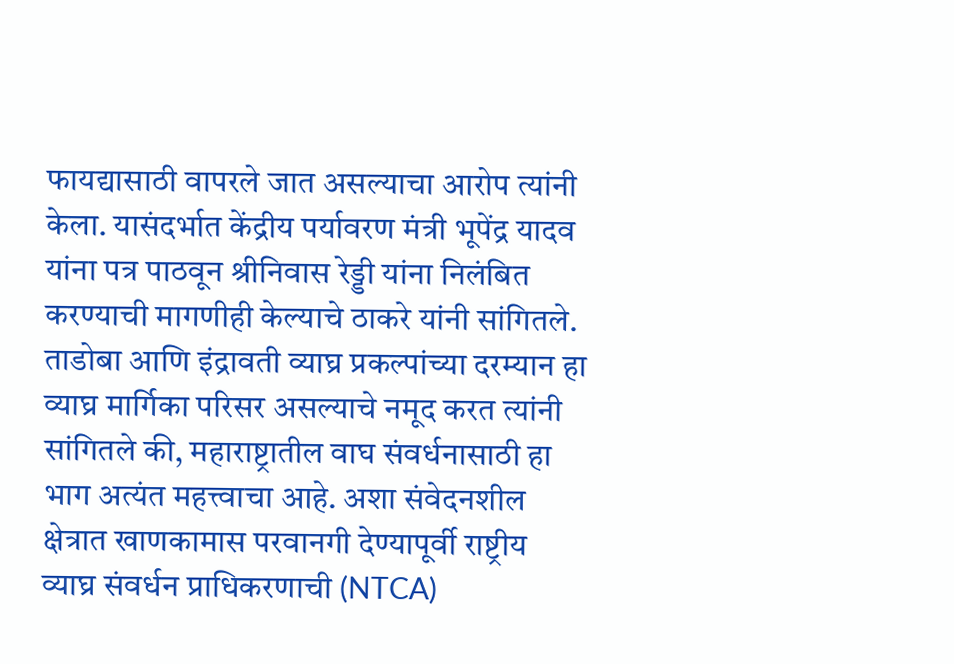फायद्यासाठी वापरले जात असल्याचा आरोप त्यांनी केला. यासंदर्भात केंद्रीय पर्यावरण मंत्री भूपेंद्र यादव यांना पत्र पाठवून श्रीनिवास रेड्डी यांना निलंबित करण्याची मागणीही केल्याचे ठाकरे यांनी सांगितले.
ताडोबा आणि इंद्रावती व्याघ्र प्रकल्पांच्या दरम्यान हा व्याघ्र मार्गिका परिसर असल्याचे नमूद करत त्यांनी सांगितले की, महाराष्ट्रातील वाघ संवर्धनासाठी हा भाग अत्यंत महत्त्वाचा आहे. अशा संवेदनशील क्षेत्रात खाणकामास परवानगी देण्यापूर्वी राष्ट्रीय व्याघ्र संवर्धन प्राधिकरणाची (NTCA)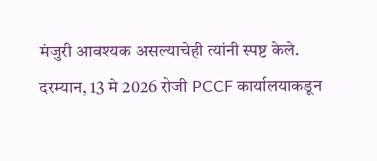मंजुरी आवश्यक असल्याचेही त्यांनी स्पष्ट केले.
दरम्यान, 13 मे 2026 रोजी PCCF कार्यालयाकडून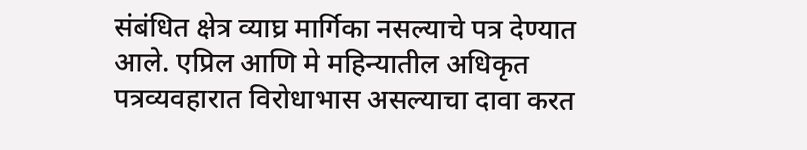संबंधित क्षेत्र व्याघ्र मार्गिका नसल्याचे पत्र देण्यात आले. एप्रिल आणि मे महिन्यातील अधिकृत पत्रव्यवहारात विरोधाभास असल्याचा दावा करत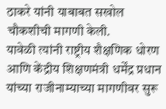ठाकरे यांनी याबाबत सखोल चौकशीची मागणी केली.
यावेळी त्यांनी राष्ट्रीय शैक्षणिक धोरण आणि केंद्रीय शिक्षणमंत्री धर्मेंद्र प्रधान यांच्या राजीनाम्याच्या मागणीवर सुरू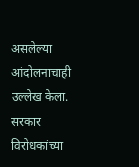असलेल्या आंदोलनाचाही उल्लेख केला. सरकार विरोधकांच्या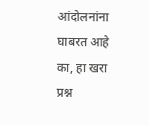आंदोलनांना घाबरत आहे का, हा खरा प्रश्न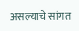असल्याचे सांगत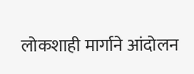लोकशाही मार्गाने आंदोलन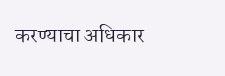करण्याचा अधिकार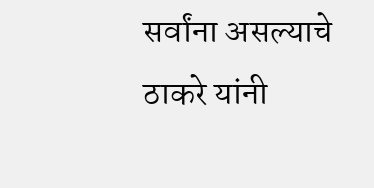सर्वांना असल्याचे ठाकरे यांनी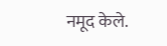नमूद केले.